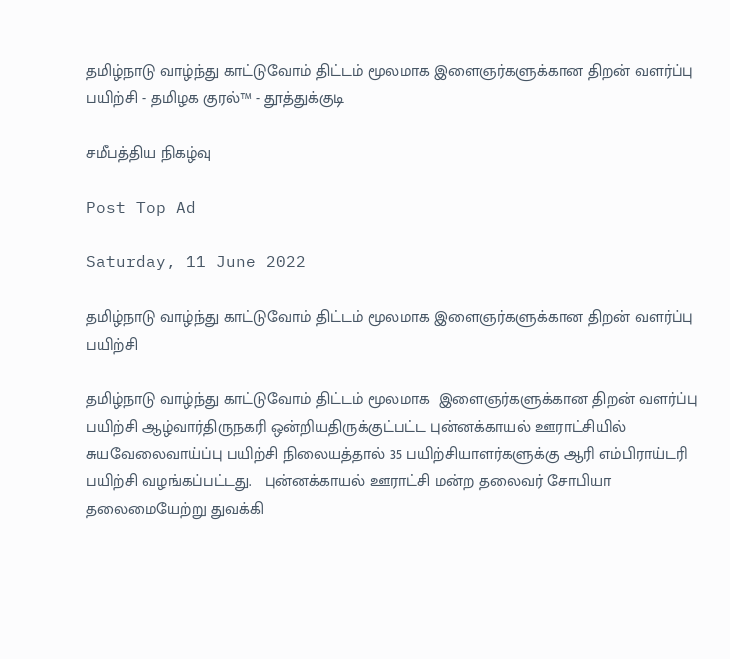தமிழ்நாடு வாழ்ந்து காட்டுவோம் திட்டம் மூலமாக இளைஞர்களுக்கான திறன் வளர்ப்பு பயிற்சி - தமிழக குரல்™ - தூத்துக்குடி

சமீபத்திய நிகழ்வு

Post Top Ad

Saturday, 11 June 2022

தமிழ்நாடு வாழ்ந்து காட்டுவோம் திட்டம் மூலமாக இளைஞர்களுக்கான திறன் வளர்ப்பு பயிற்சி

தமிழ்நாடு வாழ்ந்து காட்டுவோம் திட்டம் மூலமாக  இளைஞர்களுக்கான திறன் வளர்ப்பு பயிற்சி ஆழ்வார்திருநகரி ஒன்றியதிருக்குட்பட்ட புன்னக்காயல் ஊராட்சியில்
சுயவேலைவாய்ப்பு பயிற்சி நிலையத்தால் 35 பயிற்சியாளர்களுக்கு ஆரி எம்பிராய்டரி பயிற்சி வழங்கப்பட்டது.   புன்னக்காயல் ஊராட்சி மன்ற தலைவர் சோபியா தலைமையேற்று துவக்கி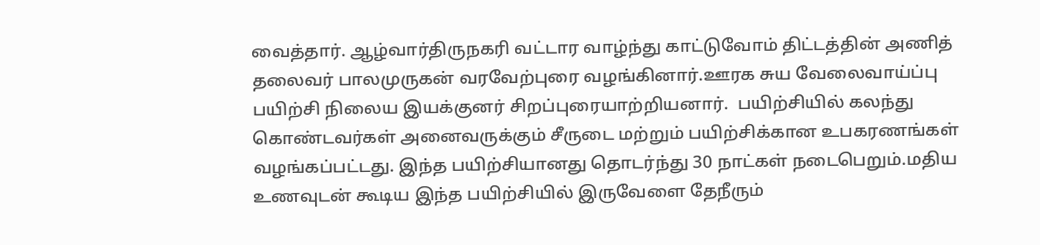வைத்தார். ஆழ்வார்திருநகரி வட்டார வாழ்ந்து காட்டுவோம் திட்டத்தின் அணித் தலைவர் பாலமுருகன் வரவேற்புரை வழங்கினார்.ஊரக சுய வேலைவாய்ப்பு பயிற்சி நிலைய இயக்குனர் சிறப்புரையாற்றியனார்.  பயிற்சியில் கலந்து கொண்டவர்கள் அனைவருக்கும் சீருடை மற்றும் பயிற்சிக்கான உபகரணங்கள் வழங்கப்பட்டது. இந்த பயிற்சியானது தொடர்ந்து 30 நாட்கள் நடைபெறும்.மதிய உணவுடன் கூடிய இந்த பயிற்சியில் இருவேளை தேநீரும்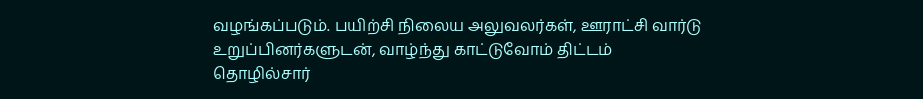வழங்கப்படும். பயிற்சி நிலைய அலுவலர்கள், ஊராட்சி வார்டு உறுப்பினர்களுடன், வாழ்ந்து காட்டுவோம் திட்டம் தொழில்சார்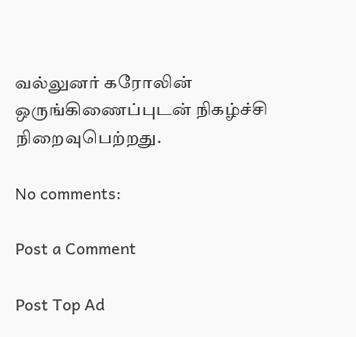வல்லுனர் கரோலின்  ஒருங்கிணைப்புடன் நிகழ்ச்சி  நிறைவுபெற்றது.

No comments:

Post a Comment

Post Top Ad